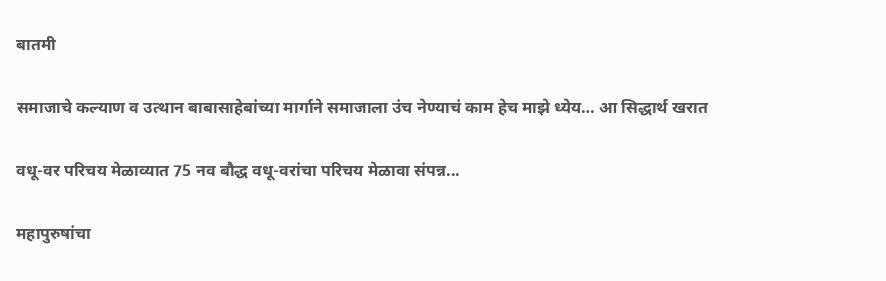बातमी

समाजाचे कल्याण व उत्थान बाबासाहेबांच्या मार्गाने समाजाला उंच नेण्याचं काम हेच माझे ध्येय… आ सिद्धार्थ खरात

वधू-वर परिचय मेळाव्यात 75 नव बौद्ध वधू-वरांचा परिचय मेळावा संपन्न...

महापुरुषांचा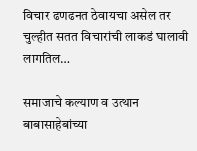विचार ढणढनत ठेवायचा असेल तर चुल्हीत सतत विचारांची लाकडं घालावी लागतिल…

समाजाचे कल्याण व उत्थान बाबासाहेबांच्या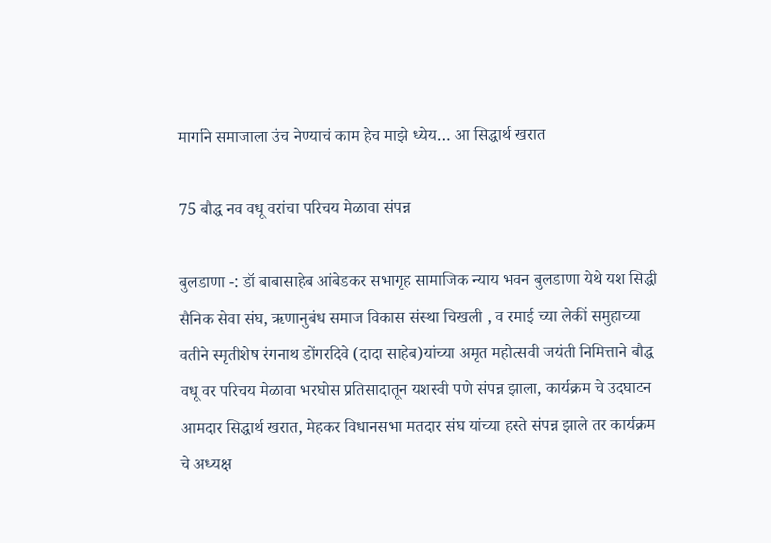मार्गाने समाजाला उंच नेण्याचं काम हेच माझे ध्येय… आ सिद्धार्थ खरात

75 बौद्ध नव वधू वरांचा परिचय मेळावा संपन्न

बुलडाणा -: डॉ बाबासाहेब आंबेडकर सभागृह सामाजिक न्याय भवन बुलडाणा येथे यश सिद्धी सैनिक सेवा संघ, ऋणानुबंध समाज विकास संस्था चिखली , व रमाई च्या लेकीं समुहाच्या वतीने स्मृतीशेष रंगनाथ डोंगरदिवे (दादा साहेब)यांच्या अमृत महोत्सवी जयंती निमित्ताने बौद्ध वधू वर परिचय मेळावा भरघोस प्रतिसादातून यशस्वी पणे संपन्न झाला, कार्यक्रम चे उदघाटन आमदार सिद्धार्थ खरात, मेहकर विधानसभा मतदार संघ यांच्या हस्ते संपन्न झाले तर कार्यक्रम चे अध्यक्ष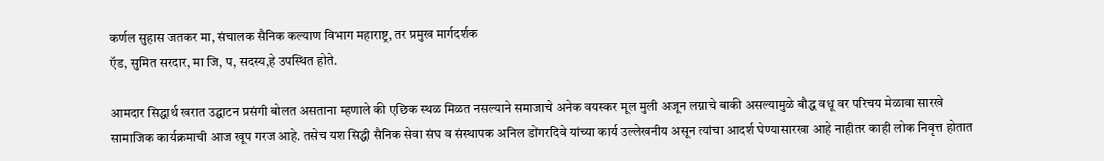कर्णल सुहास जतकर मा, संचालक सैनिक कल्याण विभाग महाराष्ट्र, तर प्रमुख मार्गदर्शक
ऍड, सुमित सरदार, मा जि, प, सदस्य,हे उपस्थित होते.

आमदार सिद्धार्थ खरात उद्घाटन प्रसंगी बोलत असताना म्हणाले की एछिक स्थळ मिळत नसल्याने समाजाचे अनेक वयस्कर मूल मुली अजून लग्नाचे बाकी असल्यामुळे बौद्ध वधू वर परिचय मेळावा सारखे सामाजिक कार्यक्रमाची आज खूप गरज आहे. तसेच यश सिद्धी सैनिक सेवा संघ व संस्थापक अनिल डोंगरदिवे यांच्या कार्य उल्लेखनीय असून त्यांचा आदर्श घेण्यासारखा आहे नाहीतर काही लोक निवृत्त होतात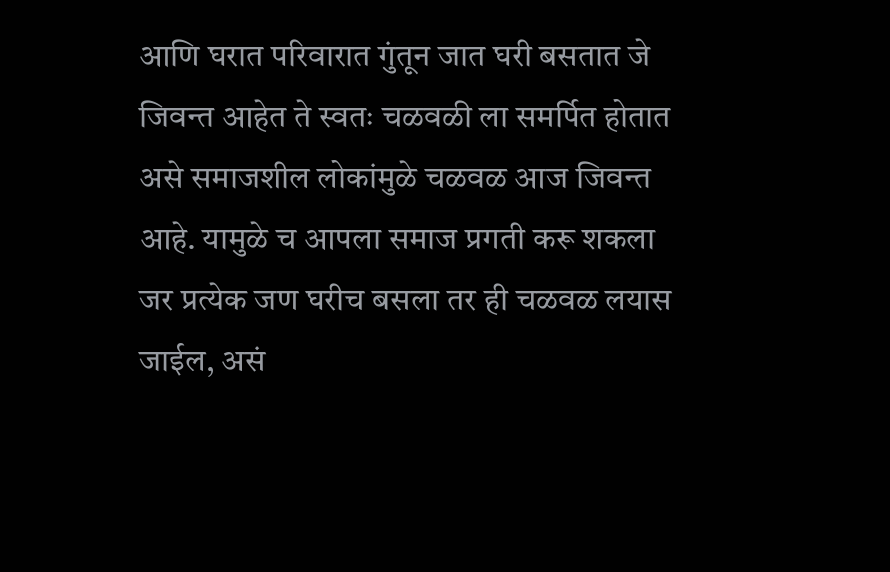आणि घरात परिवारात गुंतून जात घरी बसतात जे जिवन्त आहेत ते स्वतः चळवळी ला समर्पित होतात असे समाजशील लोकांमुळे चळवळ आज जिवन्त आहे. यामुळे च आपला समाज प्रगती करू शकला जर प्रत्येक जण घरीच बसला तर ही चळवळ लयास जाईल, असं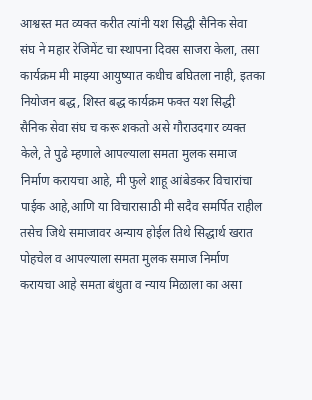आश्वस्त मत व्यक्त करीत त्यांनी यश सिद्धी सैनिक सेवा संघ ने महार रेजिमेंट चा स्थापना दिवस साजरा केला, तसा कार्यक्रम मी माझ्या आयुष्यात कधीच बघितला नाही, इतका नियोजन बद्ध, शिस्त बद्ध कार्यक्रम फक्त यश सिद्धी सैनिक सेवा संघ च करू शकतो असे गौराउदगार व्यक्त केले, ते पुढे म्हणाले आपल्याला समता मुलक समाज निर्माण करायचा आहे, मी फुले शाहू आंबेडकर विचारांचा पाईक आहे,आणि या विचारासाठी मी सदैव समर्पित राहील तसेच जिथे समाजावर अन्याय होईल तिथे सिद्धार्थ खरात पोहचेल व आपल्याला समता मुलक समाज निर्माण करायचा आहे समता बंधुता व न्याय मिळाला का असा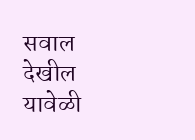सवाल देखील यावेळी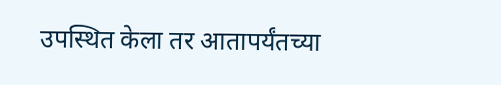उपस्थित केला तर आतापर्यंतच्या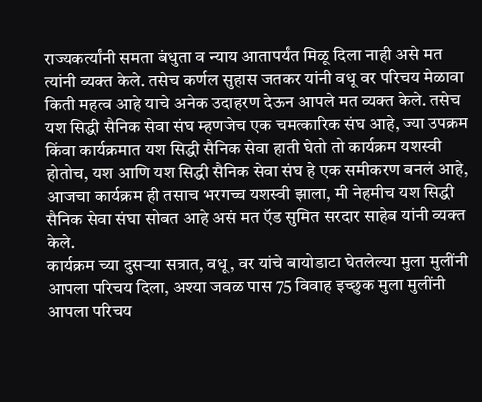राज्यकर्त्यांनी समता बंधुता व न्याय आतापर्यंत मिळू दिला नाही असे मत त्यांनी व्यक्त केले. तसेच कर्णल सुहास जतकर यांनी वधू वर परिचय मेळावा किती महत्व आहे याचे अनेक उदाहरण देऊन आपले मत व्यक्त केले. तसेच यश सिद्धी सैनिक सेवा संघ म्हणजेच एक चमत्कारिक संघ आहे, ज्या उपक्रम किंवा कार्यक्रमात यश सिद्धी सैनिक सेवा हाती घेतो तो कार्यक्रम यशस्वी होतोच, यश आणि यश सिद्धी सैनिक सेवा संघ हे एक समीकरण बनलं आहे, आजचा कार्यक्रम ही तसाच भरगच्च यशस्वी झाला, मी नेहमीच यश सिद्धी सैनिक सेवा संघा सोबत आहे असं मत ऍड सुमित सरदार साहेब यांनी व्यक्त केले.
कार्यक्रम च्या दुसऱ्या सत्रात, वधू, वर यांचे बायोडाटा घेतलेल्या मुला मुलींनी आपला परिचय दिला, अश्या जवळ पास 75 विवाह इच्छुक मुला मुलींनी आपला परिचय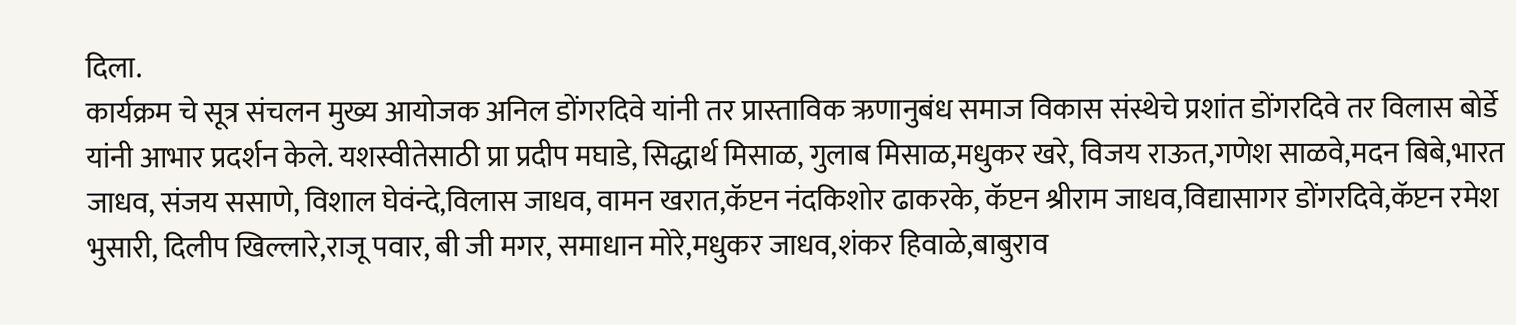दिला.
कार्यक्रम चे सूत्र संचलन मुख्य आयोजक अनिल डोंगरदिवे यांनी तर प्रास्ताविक ऋणानुबंध समाज विकास संस्थेचे प्रशांत डोंगरदिवे तर विलास बोर्डे यांनी आभार प्रदर्शन केले. यशस्वीतेसाठी प्रा प्रदीप मघाडे, सिद्धार्थ मिसाळ, गुलाब मिसाळ,मधुकर खरे, विजय राऊत,गणेश साळवे,मदन बिबे,भारत जाधव, संजय ससाणे, विशाल घेवंन्दे,विलास जाधव, वामन खरात,कॅप्टन नंदकिशोर ढाकरके, कॅप्टन श्रीराम जाधव,विद्यासागर डोंगरदिवे,कॅप्टन रमेश भुसारी, दिलीप खिल्लारे,राजू पवार, बी जी मगर, समाधान मोरे,मधुकर जाधव,शंकर हिवाळे,बाबुराव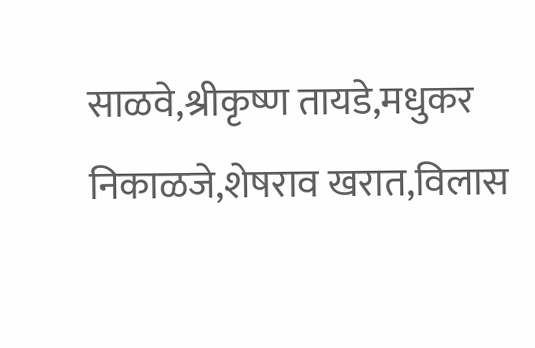साळवे,श्रीकृष्ण तायडे,मधुकर निकाळजे,शेषराव खरात,विलास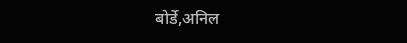बोर्डे,अनिल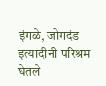इंगळे, जोगदंड इत्यादीनी परिश्रम घेतले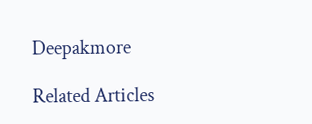Deepakmore

Related Articles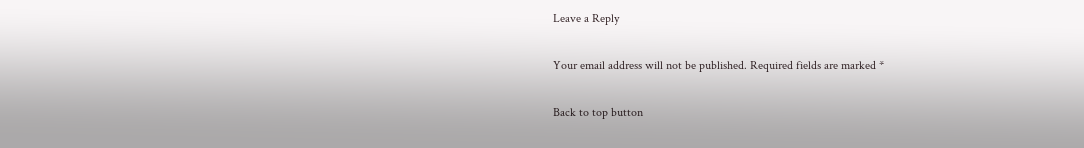Leave a Reply

Your email address will not be published. Required fields are marked *

Back to top button